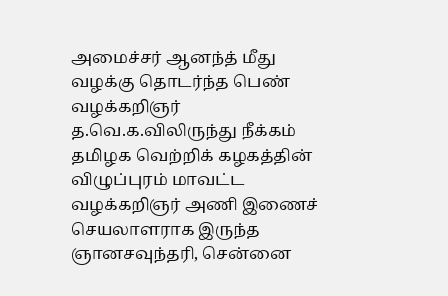அமைச்சர் ஆனந்த் மீது வழக்கு தொடர்ந்த பெண் வழக்கறிஞர் த.வெ.க.விலிருந்து நீக்கம்
தமிழக வெற்றிக் கழகத்தின் விழுப்புரம் மாவட்ட வழக்கறிஞர் அணி இணைச் செயலாளராக இருந்த ஞானசவுந்தரி, சென்னை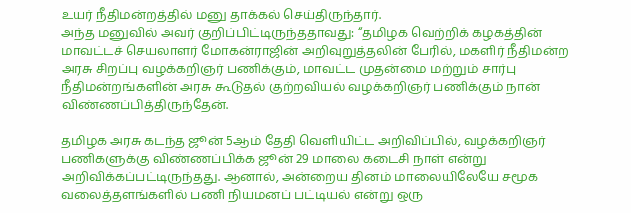உயர் நீதிமன்றத்தில் மனு தாக்கல் செய்திருந்தார்.
அந்த மனுவில் அவர் குறிப்பிட்டிருந்ததாவது: “தமிழக வெற்றிக் கழகத்தின் மாவட்டச் செயலாளர் மோகன்ராஜின் அறிவுறுத்தலின் பேரில், மகளிர் நீதிமன்ற அரசு சிறப்பு வழக்கறிஞர் பணிக்கும், மாவட்ட முதன்மை மற்றும் சார்பு நீதிமன்றங்களின் அரசு கூடுதல் குற்றவியல் வழக்கறிஞர் பணிக்கும் நான் விண்ணப்பித்திருந்தேன்.

தமிழக அரசு கடந்த ஜூன் 5ஆம் தேதி வெளியிட்ட அறிவிப்பில், வழக்கறிஞர் பணிகளுக்கு விண்ணப்பிக்க ஜூன் 29 மாலை கடைசி நாள் என்று அறிவிக்கப்பட்டிருந்தது. ஆனால், அன்றைய தினம் மாலையிலேயே சமூக வலைத்தளங்களில் பணி நியமனப் பட்டியல் என்று ஒரு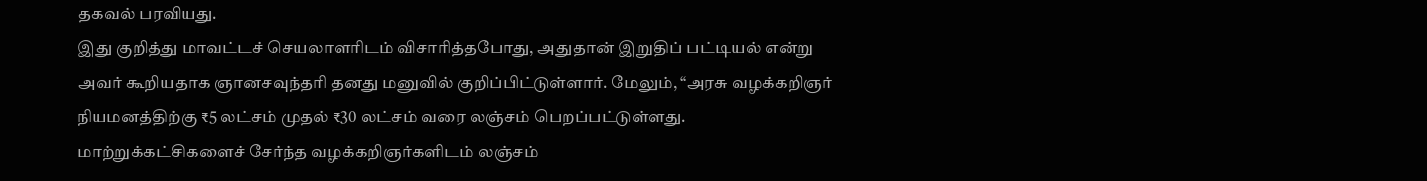தகவல் பரவியது.
இது குறித்து மாவட்டச் செயலாளரிடம் விசாரித்தபோது, அதுதான் இறுதிப் பட்டியல் என்று அவர் கூறியதாக ஞானசவுந்தரி தனது மனுவில் குறிப்பிட்டுள்ளார். மேலும், “அரசு வழக்கறிஞர் நியமனத்திற்கு ₹5 லட்சம் முதல் ₹30 லட்சம் வரை லஞ்சம் பெறப்பட்டுள்ளது.
மாற்றுக்கட்சிகளைச் சேர்ந்த வழக்கறிஞர்களிடம் லஞ்சம்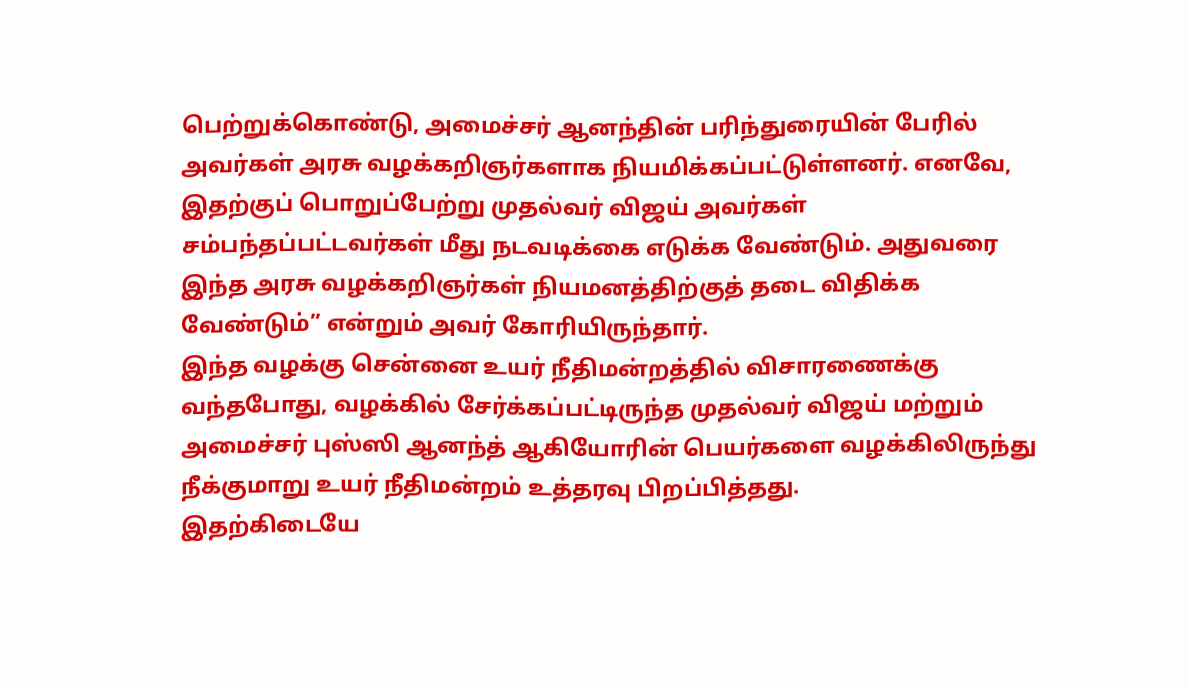பெற்றுக்கொண்டு, அமைச்சர் ஆனந்தின் பரிந்துரையின் பேரில் அவர்கள் அரசு வழக்கறிஞர்களாக நியமிக்கப்பட்டுள்ளனர். எனவே, இதற்குப் பொறுப்பேற்று முதல்வர் விஜய் அவர்கள் சம்பந்தப்பட்டவர்கள் மீது நடவடிக்கை எடுக்க வேண்டும். அதுவரை இந்த அரசு வழக்கறிஞர்கள் நியமனத்திற்குத் தடை விதிக்க வேண்டும்” என்றும் அவர் கோரியிருந்தார்.
இந்த வழக்கு சென்னை உயர் நீதிமன்றத்தில் விசாரணைக்கு வந்தபோது, வழக்கில் சேர்க்கப்பட்டிருந்த முதல்வர் விஜய் மற்றும் அமைச்சர் புஸ்ஸி ஆனந்த் ஆகியோரின் பெயர்களை வழக்கிலிருந்து நீக்குமாறு உயர் நீதிமன்றம் உத்தரவு பிறப்பித்தது.
இதற்கிடையே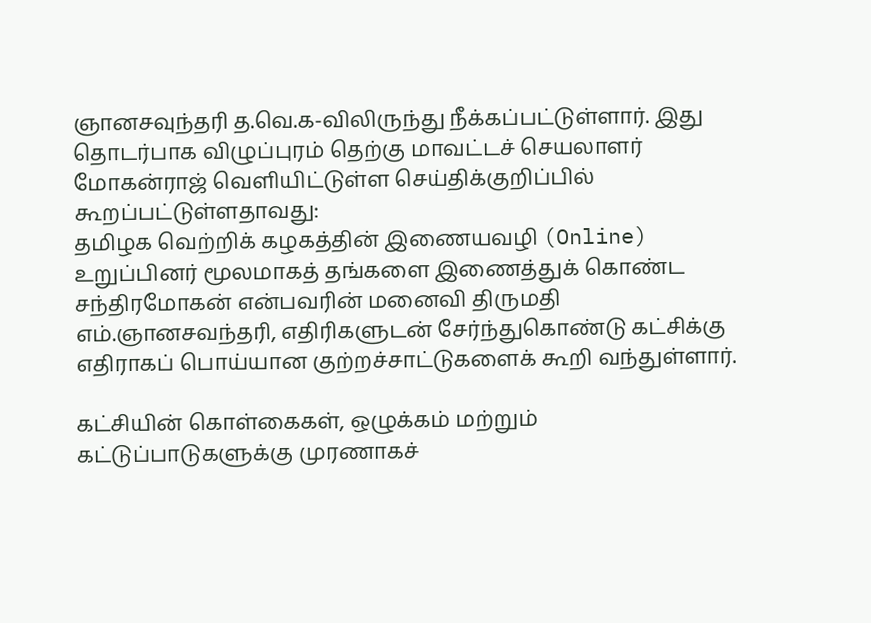ஞானசவுந்தரி த.வெ.க-விலிருந்து நீக்கப்பட்டுள்ளார். இது தொடர்பாக விழுப்புரம் தெற்கு மாவட்டச் செயலாளர் மோகன்ராஜ் வெளியிட்டுள்ள செய்திக்குறிப்பில் கூறப்பட்டுள்ளதாவது:
தமிழக வெற்றிக் கழகத்தின் இணையவழி (Online) உறுப்பினர் மூலமாகத் தங்களை இணைத்துக் கொண்ட சந்திரமோகன் என்பவரின் மனைவி திருமதி எம்.ஞானசவந்தரி, எதிரிகளுடன் சேர்ந்துகொண்டு கட்சிக்கு எதிராகப் பொய்யான குற்றச்சாட்டுகளைக் கூறி வந்துள்ளார்.

கட்சியின் கொள்கைகள், ஒழுக்கம் மற்றும் கட்டுப்பாடுகளுக்கு முரணாகச்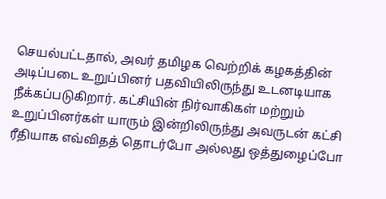செயல்பட்டதால், அவர் தமிழக வெற்றிக் கழகத்தின் அடிப்படை உறுப்பினர் பதவியிலிருந்து உடனடியாக நீக்கப்படுகிறார். கட்சியின் நிர்வாகிகள் மற்றும் உறுப்பினர்கள் யாரும் இன்றிலிருந்து அவருடன் கட்சி ரீதியாக எவ்விதத் தொடர்போ அல்லது ஒத்துழைப்போ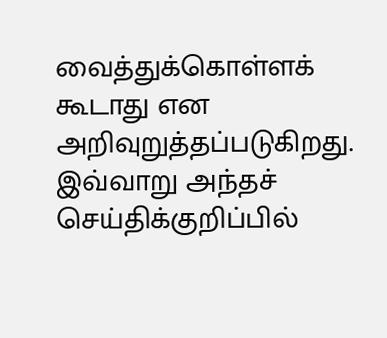வைத்துக்கொள்ளக் கூடாது என அறிவுறுத்தப்படுகிறது.
இவ்வாறு அந்தச் செய்திக்குறிப்பில்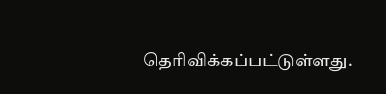தெரிவிக்கப்பட்டுள்ளது.